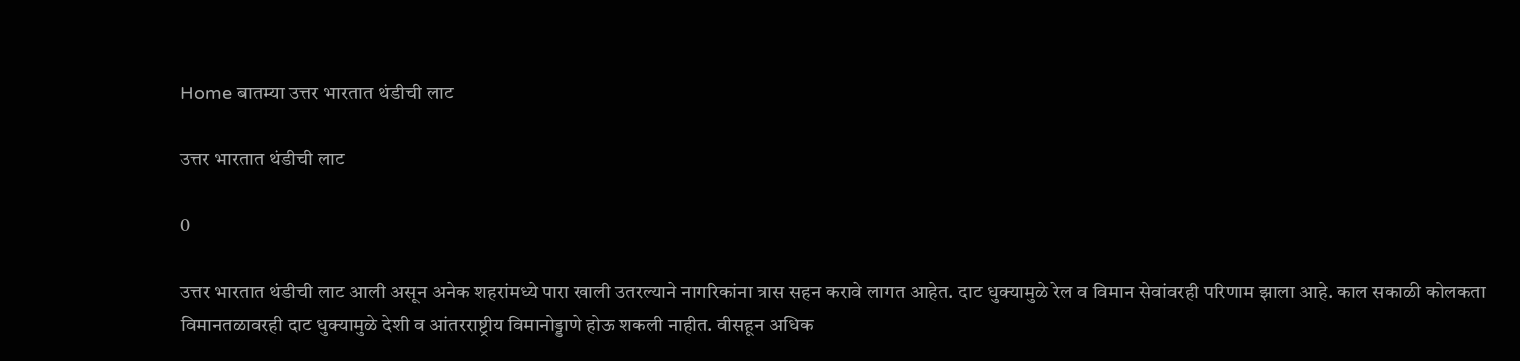Home बातम्या उत्तर भारतात थंडीची लाट

उत्तर भारतात थंडीची लाट

0

उत्तर भारतात थंडीची लाट आली असून अनेक शहरांमध्ये पारा खाली उतरल्याने नागरिकांना त्रास सहन करावे लागत आहेत. दाट धुक्यामुळे रेल व विमान सेवांवरही परिणाम झाला आहे. काल सकाळी कोलकता विमानतळावरही दाट धुक्यामुळे देशी व आंतरराष्ट्रीय विमानोड्डाणे होऊ शकली नाहीत. वीसहून अधिक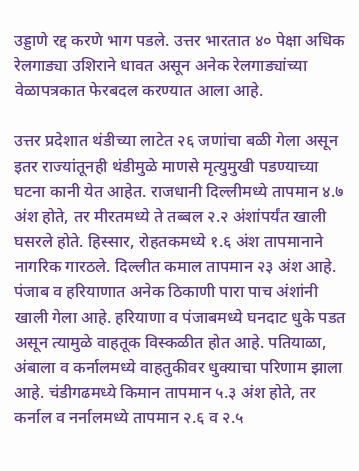उड्डाणे रद्द करणे भाग पडले. उत्तर भारतात ४० पेक्षा अधिक रेलगाड्या उशिराने धावत असून अनेक रेलगाड्यांच्या वेळापत्रकात फेरबदल करण्यात आला आहे.

उत्तर प्रदेशात थंडीच्या लाटेत २६ जणांचा बळी गेला असून इतर राज्यांतूनही थंडीमुळे माणसे मृत्युमुखी पडण्याच्या घटना कानी येत आहेत. राजधानी दिल्लीमध्ये तापमान ४.७ अंश होते, तर मीरतमध्ये ते तब्बल २.२ अंशांपर्यंत खाली घसरले होते. हिस्सार, रोहतकमध्ये १.६ अंश तापमानाने नागरिक गारठले. दिल्लीत कमाल तापमान २३ अंश आहे. पंजाब व हरियाणात अनेक ठिकाणी पारा पाच अंशांनी खाली गेला आहे. हरियाणा व पंजाबमध्ये घनदाट धुके पडत असून त्यामुळे वाहतूक विस्कळीत होत आहे. पतियाळा, अंबाला व कर्नालमध्ये वाहतुकीवर धुक्याचा परिणाम झाला आहे. चंडीगढमध्ये किमान तापमान ५.३ अंश होते, तर कर्नाल व नर्नालमध्ये तापमान २.६ व २.५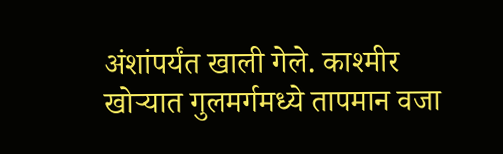अंशांपर्यंत खाली गेले. काश्मीर खोर्‍यात गुलमर्गमध्ये तापमान वजा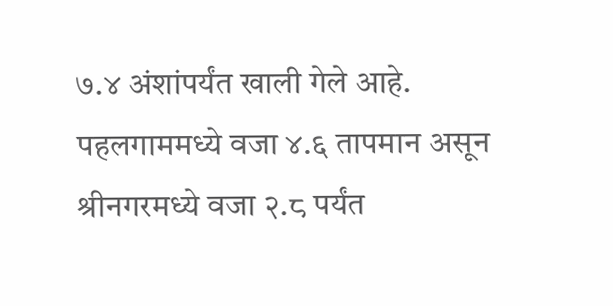७.४ अंशांपर्यंत खाली गेले आहे. पहलगाममध्ये वजा ४.६ तापमान असून श्रीनगरमध्ये वजा २.८ पर्यंत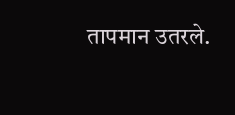तापमान उतरले.